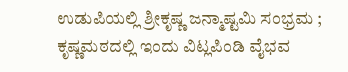ಉಡುಪಿಯಲ್ಲಿ ಶ್ರೀಕೃಷ್ಣ ಜನ್ಮಾಷ್ಟಮಿ ಸಂಭ್ರಮ ; ಕೃಷ್ಣಮಠದಲ್ಲಿ ಇಂದು ವಿಟ್ಲಪಿಂಡಿ ವೈಭವ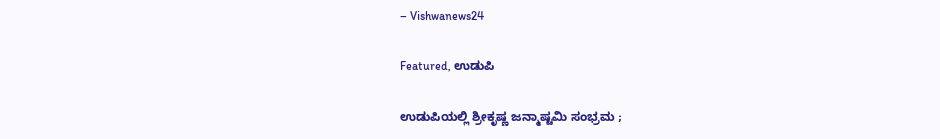– Vishwanews24

Featured, ಉಡುಪಿ

ಉಡುಪಿಯಲ್ಲಿ ಶ್ರೀಕೃಷ್ಣ ಜನ್ಮಾಷ್ಟಮಿ ಸಂಭ್ರಮ ;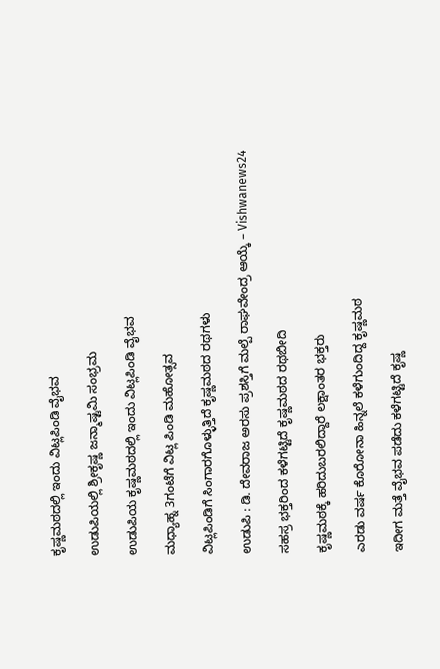ಕೃಷ್ಣಮಠದಲ್ಲಿ ಇಂದು ವಿಟ್ಲಪಿಂಡಿ ವೈಭವ

ಉಡುಪಿಯಲ್ಲಿ ಶ್ರೀಕೃಷ್ಣ ಜನ್ಮಾಷ್ಟಮಿ ಸಂಭ್ರಮ

ಉಡುಪಿಯ ಕೃಷ್ಣಮಠದಲ್ಲಿ ಇಂದು ವಿಟ್ಲಪಿಂಡಿ ವೈಭವ

ಮಧ್ಯಾಹ್ನ 3ಗಂಟೆಗೆ ವಿಟ್ಲ ಪಿಂಡಿ ಮಹೋತ್ಸವ

ವಿಟ್ಲಪಿಂಡಿಗೆ ಸಿಂಗಾರಗೊಳ್ಳುತ್ತಿದೆ ಕೃಷ್ಣಮಠದ ರಥಗಳು

ಉಡುಪಿ : ಡಿ. ದೇವರಾಜ ಅರಸು ಪ್ರಶಸ್ತಿಗೆ ಮಲ್ಪೆ ರಾಘವೇಂದ್ರ ಆಯ್ಕೆ – Vishwanews24

ಸಹಸ್ರ ಭಕ್ತರಿಂದ ಕಳೆಗಟ್ಟಿದೆ ಕೃಷ್ಣಮಠದ ರಥಬೀದಿ

ಕೃಷ್ಣಮಠಕ್ಕೆ ಹರಿದುಬರಲಿದ್ದಾರೆ ಲಕ್ಷಾಂತರ ಭಕ್ತರು

ಎರಡು ವರ್ಷ ಕೊರೋನಾ ಹಿನ್ನಲೆ ಕಳೆಗುಂದಿದ್ದ ಕೃಷ್ಣಮಠ

ಇದೀಗ ಮತ್ತೆ ವೈಭವ ಪಡೆದು ಕಳೆಗಟ್ಟಿದೆ ಕೃಷ್ಣ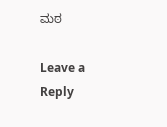ಮಠ

Leave a Reply